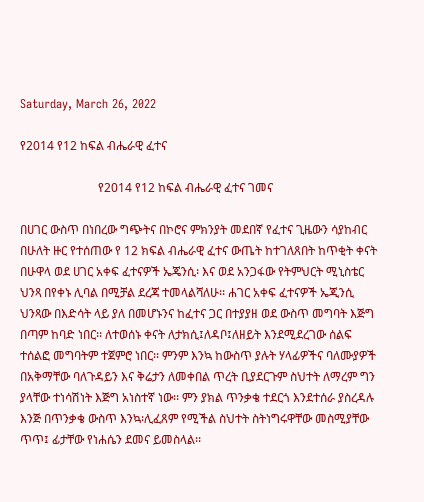Saturday, March 26, 2022

የ2014 የ12 ከፍል ብሔራዊ ፈተና

                          የ2014 የ12 ከፍል ብሔራዊ ፈተና ገመና

በሀገር ውስጥ በነበረው ግጭትና በኮሮና ምክንያት መደበኛ የፈተና ጊዜውን ሳያከብር በሁለት ዙር የተሰጠው የ 12 ክፍል ብሔራዊ ፈተና ውጤት ከተገለጸበት ከጥቂት ቀናት በሁዋላ ወደ ሀገር አቀፍ ፈተናዎች ኤጄንሲ፡ እና ወደ አንጋፋው የትምህርት ሚኒስቴር  ህንጻ በየቀኑ ሊባል በሚቻል ደረጃ ተመላልሻለሁ፡፡ ሐገር አቀፍ ፈተናዎች ኤጂንሲ ህንጻው በእድሳት ላይ ያለ በመሆኑንና ከፈተና ጋር በተያያዘ ወደ ውስጥ መግባት እጅግ በጣም ከባድ ነበር፡፡ ለተወሰኑ ቀናት ለታክሲ፤ለዳቦ፤ለዘይት እንደሚደረገው ሰልፍ ተሰልፎ መግባትም ተጀምሮ ነበር፡፡ ምንም እንኳ ከውስጥ ያሉት ሃላፊዎችና ባለሙያዎች በአቅማቸው ባለጉዳይን እና ቅሬታን ለመቀበል ጥረት ቢያደርጉም ስህተት ለማረም ግን ያላቸው ተነሳሽነት እጅግ አነስተኛ ነው፡፡ ምን ያክል ጥንቃቄ ተደርጎ እንደተሰራ ያስረዳሉ እንጅ በጥንቃቄ ውስጥ እንኳ፡ሊፈጸም የሚችል ስህተት ስትነግሩዋቸው መስሚያቸው ጥጥ፤ ፊታቸው የነሐሴን ደመና ይመስላል፡፡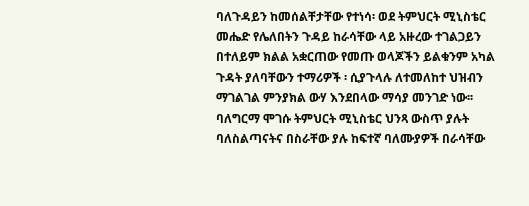ባለጉዳይን ከመሰልቸታቸው የተነሳ፡ ወደ ትምህርት ሚኒስቴር መሔድ የሌለበትን ጉዳይ ከራሳቸው ላይ አዙረው ተገልጋይን በተለይም ክልል አቋርጠው የመጡ ወላጆችን ይልቁንም አካል ጉዳት ያለባቸውን ተማሪዎች ፡ ሲያጉላሉ ለተመለከተ ህዝብን ማገልገል ምንያክል ውሃ እንደበላው ማሳያ መንገድ ነው፡፡ ባለግርማ ሞገሱ ትምህርት ሚኒስቴር ህንጻ ውስጥ ያሉት ባለስልጣናትና በስራቸው ያሉ ከፍተኛ ባለሙያዎች በራሳቸው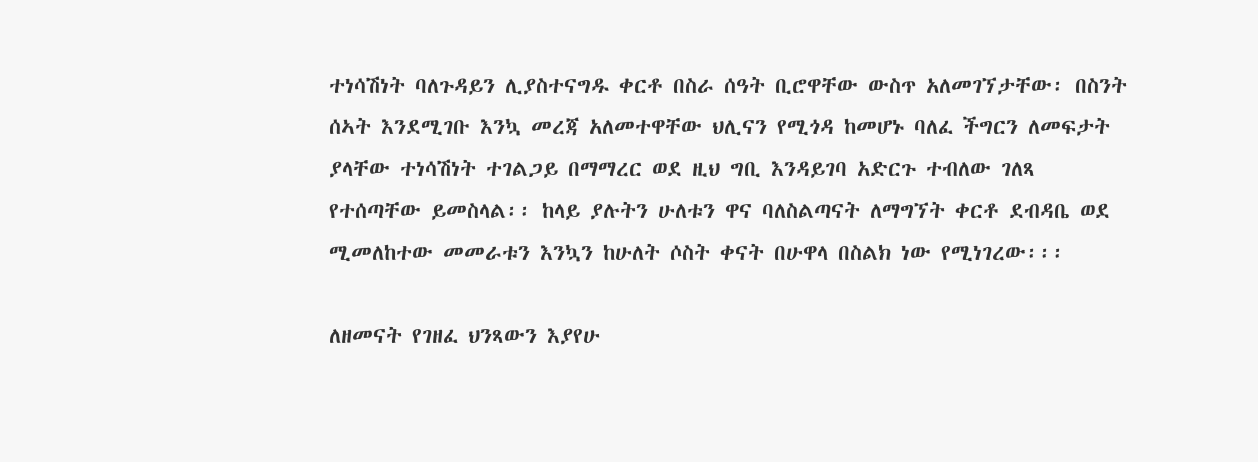ተነሳሽነት ባለጉዳይን ሊያስተናግዱ ቀርቶ በስራ ሰዓት ቢሮዋቸው ውስጥ አለመገኘታቸው፡ በስንት ሰኣት እንደሚገቡ እንኳ መረጃ አለመተዋቸው ህሊናን የሚጎዳ ከመሆኑ ባለፈ ችግርን ለመፍታት ያላቸው ተነሳሽነት ተገልጋይ በማማረር ወደ ዚህ ግቢ እንዳይገባ አድርጉ ተብለው ገለጻ የተሰጣቸው ይመስላል፡፡ ከላይ ያሉትን ሁለቱን ዋና ባለስልጣናት ለማግኘት ቀርቶ ደብዳቤ ወደ ሚመለከተው መመራቱን እንኳን ከሁለት ሶስት ቀናት በሁዋላ በስልክ ነው የሚነገረው፡፡፡

ለዘመናት የገዘፈ ህንጻውን እያየሁ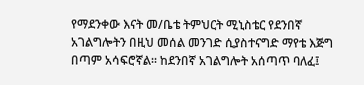የማደንቀው እናት መ/ቤቴ ትምህርት ሚኒስቴር የደንበኛ አገልግሎትን በዚህ መሰል መንገድ ሲያስተናግድ ማየቴ እጅግ በጣም አሳፍሮኛል፡፡ ከደንበኛ አገልግሎት አሰጣጥ ባለፈ፤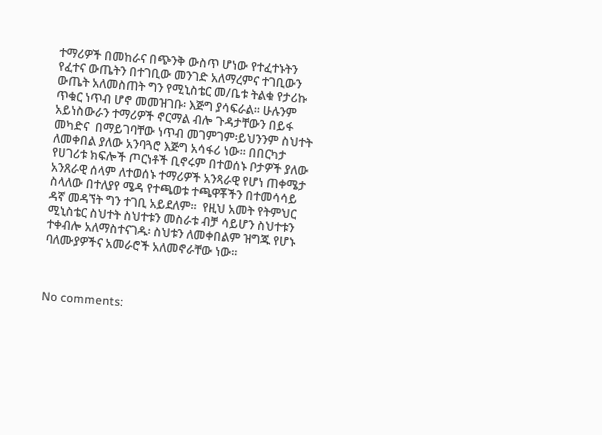ተማሪዎች በመከራና በጭንቅ ውስጥ ሆነው የተፈተኑትን የፈተና ውጤትን በተገቢው መንገድ አለማረምና ተገቢውን ውጤት አለመስጠት ግን የሚኒስቴር መ/ቤቱ ትልቁ የታሪኩ ጥቁር ነጥብ ሆኖ መመዝገቡ፡ እጅግ ያሳፍራል፡፡ ሁሉንም አይነስውራን ተማሪዎች ኖርማል ብሎ ጉዳታቸውን በይፋ መካድና  በማይገባቸው ነጥብ መገምገም፡ይህንንም ስህተት ለመቀበል ያለው አንባጓሮ እጅግ አሳፋሪ ነው፡፡ በበርካታ የሀገሪቱ ክፍሎች ጦርነቶች ቢኖሩም በተወሰኑ ቦታዎች ያለው አንጸራዊ ሰላም ለተወሰኑ ተማሪዎች አንጻራዊ የሆነ ጠቀሜታ ስላለው በተለያየ ሜዳ የተጫወቱ ተጫዋቾችን በተመሳሳይ ዳኛ መዳኘት ግን ተገቢ አይደለም፡፡  የዚህ አመት የትምህር ሚኒስቴር ስህተት ስህተቱን መስራቱ ብቻ ሳይሆን ስህተቱን ተቀብሎ አለማስተናገዱ፡ ስህቱን ለመቀበልም ዝግጁ የሆኑ ባለሙያዎችና አመራሮች አለመኖራቸው ነው፡፡



No comments: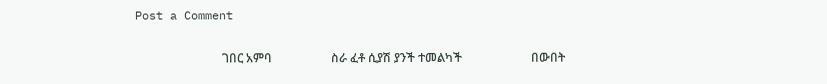Post a Comment

                             ገበር አምባ                    ስራ ፈቶ ሲያሽ ያንች ተመልካች                       በውበት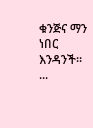ቁንጅና ማን ነበር እንዳንች፡፡          ...